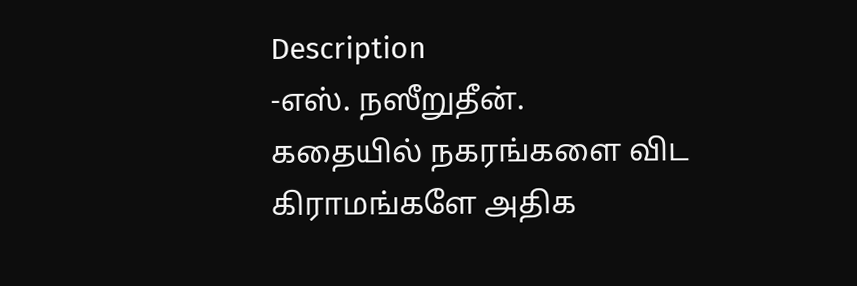Description
-எஸ். நஸீறுதீன்.
கதையில் நகரங்களை விட கிராமங்களே அதிக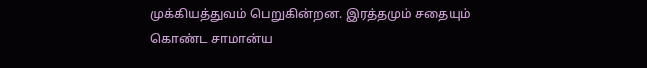முக்கியத்துவம் பெறுகின்றன. இரத்தமும் சதையும் கொண்ட சாமான்ய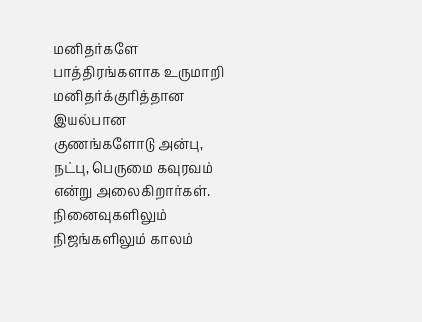மனிதர்களே பாத்திரங்களாக உருமாறி மனிதர்க்குரித்தான இயல்பான குணங்களோடு அன்பு, நட்பு, பெருமை கவுரவம் என்று அலைகிறார்கள். நினைவுகளிலும் நிஜங்களிலும் காலம்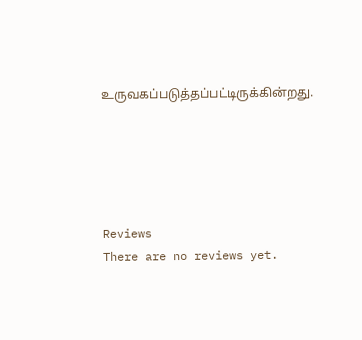உருவகப்படுத்தப்பட்டிருக்கின்றது.





Reviews
There are no reviews yet.